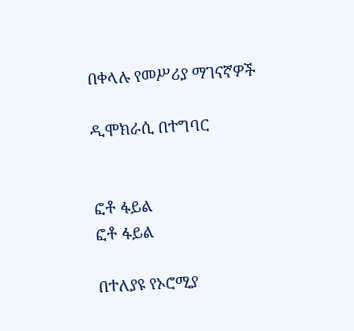በቀላሉ የመሥሪያ ማገናኛዎች

ዲሞክራሲ በተግባር


ፎቶ ፋይል
ፎቶ ፋይል

በተለያዩ የኦሮሚያ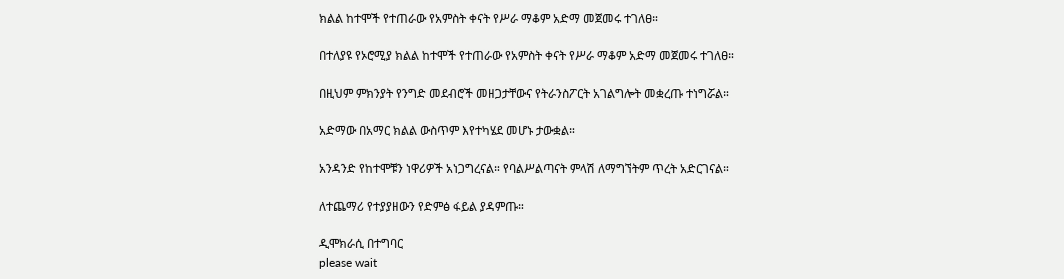ክልል ከተሞች የተጠራው የአምስት ቀናት የሥራ ማቆም አድማ መጀመሩ ተገለፀ።

በተለያዩ የኦሮሚያ ክልል ከተሞች የተጠራው የአምስት ቀናት የሥራ ማቆም አድማ መጀመሩ ተገለፀ።

በዚህም ምክንያት የንግድ መደብሮች መዘጋታቸውና የትራንስፖርት አገልግሎት መቋረጡ ተነግሯል።

አድማው በአማር ክልል ውስጥም እየተካሄደ መሆኑ ታውቋል።

አንዳንድ የከተሞቹን ነዋሪዎች አነጋግረናል። የባልሥልጣናት ምላሽ ለማግኘትም ጥረት አድርገናል።

ለተጨማሪ የተያያዘውን የድምፅ ፋይል ያዳምጡ።

ዲሞክራሲ በተግባር
please wait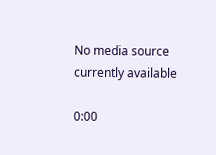No media source currently available

0:00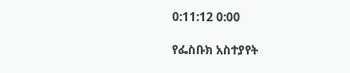0:11:12 0:00

የፌስቡክ አስተያየት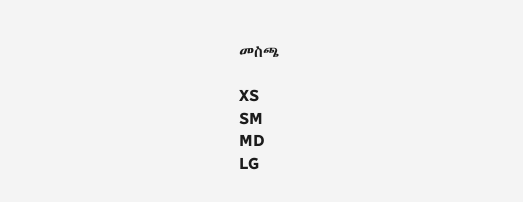መስጫ

XS
SM
MD
LG